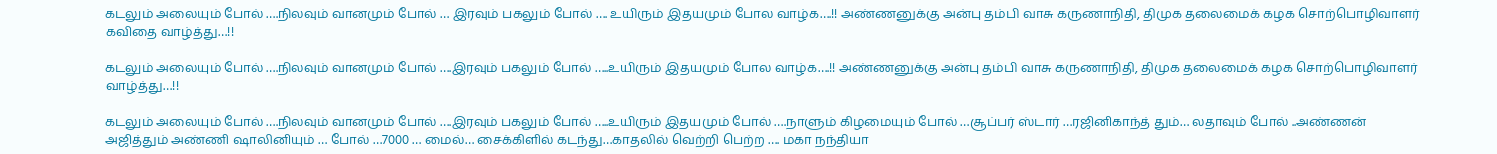கடலும் அலையும் போல் ….நிலவும் வானமும் போல் … இரவும் பகலும் போல் …. உயிரும் இதயமும் போல வாழ்க….!! அண்ணனுக்கு அன்பு தம்பி வாசு கருணாநிதி, திமுக தலைமைக் கழக சொற்பொழிவாளர் கவிதை வாழ்த்து…!!

கடலும் அலையும் போல் ….நிலவும் வானமும் போல் ….இரவும் பகலும் போல் …..உயிரும் இதயமும் போல வாழ்க….!! அண்ணனுக்கு அன்பு தம்பி வாசு கருணாநிதி, திமுக தலைமைக் கழக சொற்பொழிவாளர் வாழ்த்து…!!

கடலும் அலையும் போல் ….நிலவும் வானமும் போல் ….இரவும் பகலும் போல் …..உயிரும் இதயமும் போல் ….நாளும் கிழமையும் போல் …சூப்பர் ஸ்டார் …ரஜினிகாந்த் தும்… லதாவும் போல் ..அண்ணன் அஜித்தும் அண்ணி ஷாலினியும் … போல் …7000 … மைல்… சைக்கிளில் கடந்து…காதலில் வெற்றி பெற்ற …. மகா நந்தியா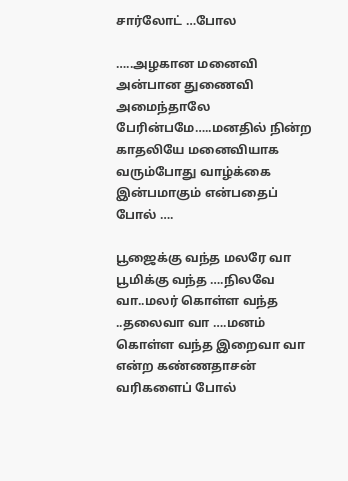சார்லோட் …போல

…..அழகான மனைவி அன்பான துணைவி அமைந்தாலே பேரின்பமே…..மனதில் நின்ற காதலியே மனைவியாக வரும்போது வாழ்க்கை இன்பமாகும் என்பதைப் போல் ….

பூஜைக்கு வந்த மலரே வா பூமிக்கு வந்த ….நிலவே வா..மலர் கொள்ள வந்த ..தலைவா வா ….மனம் கொள்ள வந்த இறைவா வா என்ற கண்ணதாசன் வரிகளைப் போல்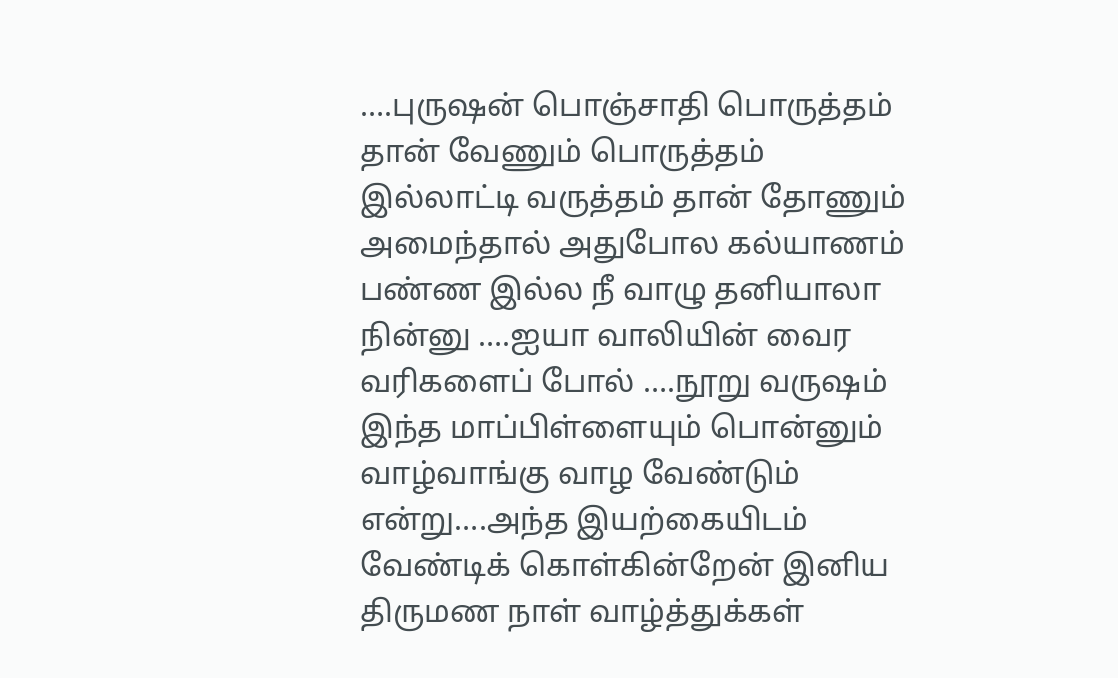….புருஷன் பொஞ்சாதி பொருத்தம் தான் வேணும் பொருத்தம் இல்லாட்டி வருத்தம் தான் தோணும் அமைந்தால் அதுபோல கல்யாணம் பண்ண இல்ல நீ வாழு தனியாலா நின்னு ….ஐயா வாலியின் வைர வரிகளைப் போல் ….நூறு வருஷம் இந்த மாப்பிள்ளையும் பொன்னும் வாழ்வாங்கு வாழ வேண்டும் என்று….அந்த இயற்கையிடம் வேண்டிக் கொள்கின்றேன் இனிய திருமண நாள் வாழ்த்துக்கள்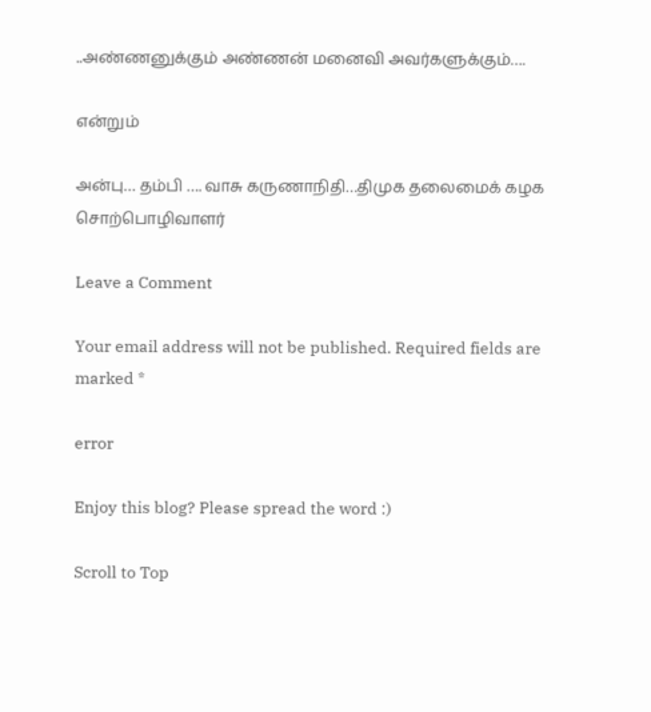..அண்ணனுக்கும் அண்ணன் மனைவி அவர்களுக்கும்….

என்றும்

அன்பு… தம்பி …. வாசு கருணாநிதி…திமுக தலைமைக் கழக சொற்பொழிவாளர்

Leave a Comment

Your email address will not be published. Required fields are marked *

error

Enjoy this blog? Please spread the word :)

Scroll to Top